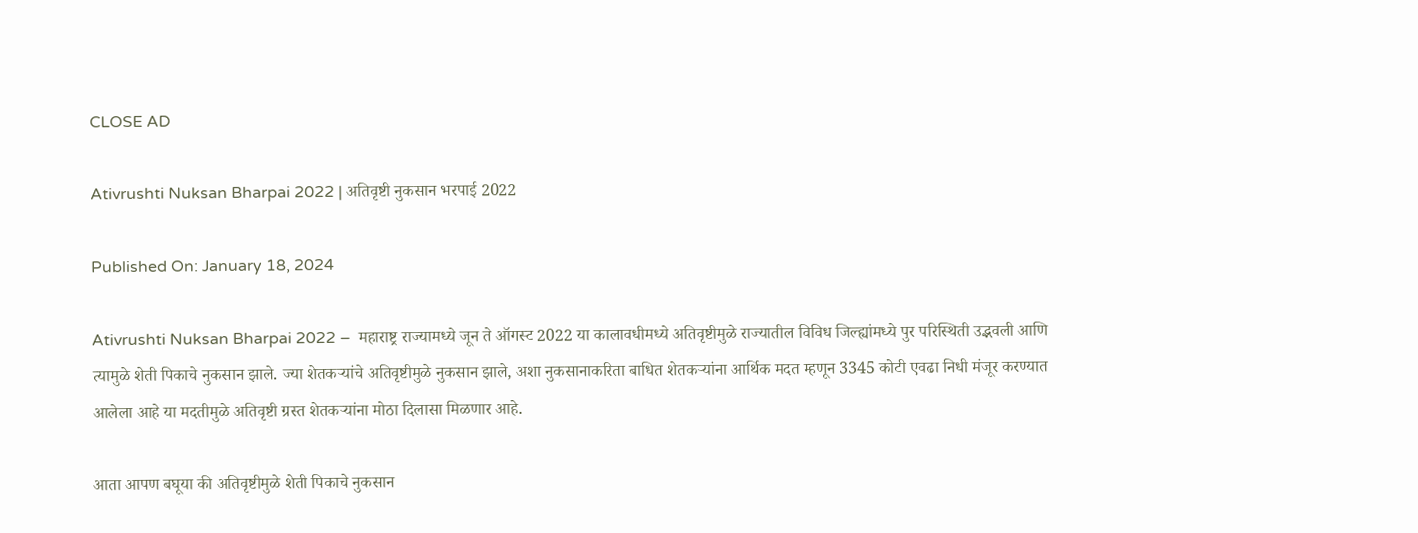CLOSE AD

Ativrushti Nuksan Bharpai 2022 | अतिवृष्टी नुकसान भरपाई 2022

Published On: January 18, 2024

Ativrushti Nuksan Bharpai 2022 –  महाराष्ट्र राज्यामध्ये जून ते ऑगस्ट 2022 या कालावधीमध्ये अतिवृष्टीमुळे राज्यातील विविध जिल्ह्यांमध्ये पुर परिस्थिती उद्भवली आणि त्यामुळे शेती पिकाचे नुकसान झाले. ज्या शेतकऱ्यांचे अतिवृष्टीमुळे नुकसान झाले, अशा नुकसानाकरिता बाधित शेतकऱ्यांना आर्थिक मदत म्हणून 3345 कोटी एवढा निधी मंजूर करण्यात आलेला आहे या मदतीमुळे अतिवृष्टी ग्रस्त शेतकऱ्यांना मोठा दिलासा मिळणार आहे.

आता आपण बघूया की अतिवृष्टीमुळे शेती पिकाचे नुकसान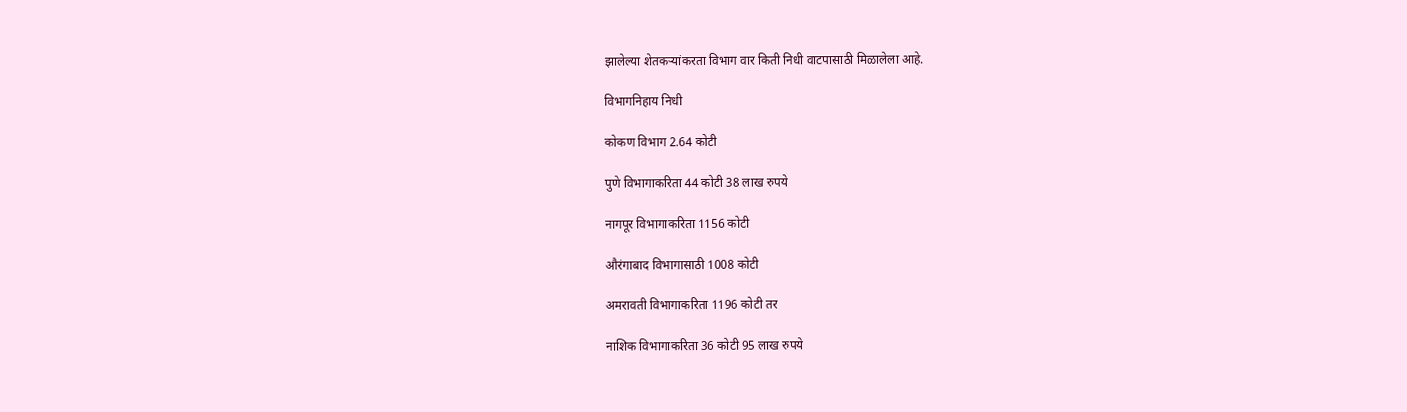झालेल्या शेतकऱ्यांकरता विभाग वार किती निधी वाटपासाठी मिळालेला आहे.

विभागनिहाय निधी

कोकण विभाग 2.64 कोटी

पुणे विभागाकरिता 44 कोटी 38 लाख रुपये

नागपूर विभागाकरिता 1156 कोटी

औरंगाबाद विभागासाठी 1008 कोटी

अमरावती विभागाकरिता 1196 कोटी तर

नाशिक विभागाकरिता 36 कोटी 95 लाख रुपये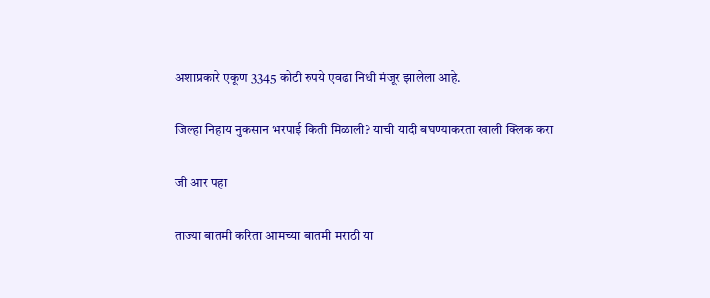अशाप्रकारे एकूण 3345 कोटी रुपये एवढा निधी मंजूर झालेला आहे.

जिल्हा निहाय नुकसान भरपाई किती मिळाली? याची यादी बघण्याकरता खाली क्लिक करा

जी आर पहा

ताज्या बातमी करिता आमच्या बातमी मराठी या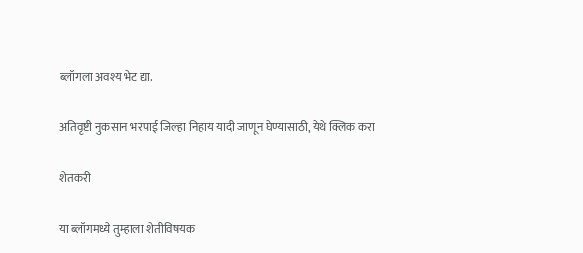ब्लॉगला अवश्य भेट द्या.

अतिवृष्टी नुकसान भरपाई जिल्हा निहाय यादी जाणून घेण्यासाठी, येथे क्लिक करा

शेतकरी

या ब्लॉगमध्ये तुम्हाला शेतीविषयक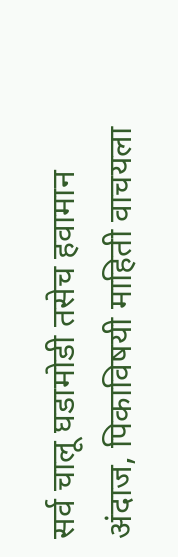सर्व चालू घडामोडी तसेच हवामान अंदाज, पिकाविषयी माहिती वाचयला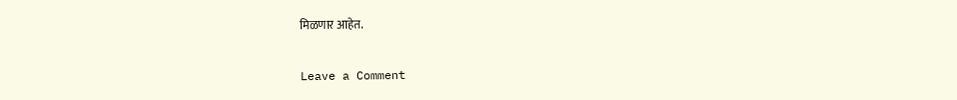मिळणार आहेत.

Leave a Comment